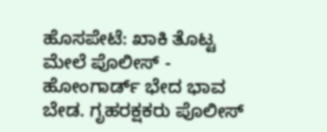ಹೊಸಪೇಟೆ: ಖಾಕಿ ತೊಟ್ಟ ಮೇಲೆ ಪೊಲೀಸ್ - ಹೋಂಗಾರ್ಡ್ ಭೇದ ಭಾವ ಬೇಡ. ಗೃಹರಕ್ಷಕರು ಪೊಲೀಸ್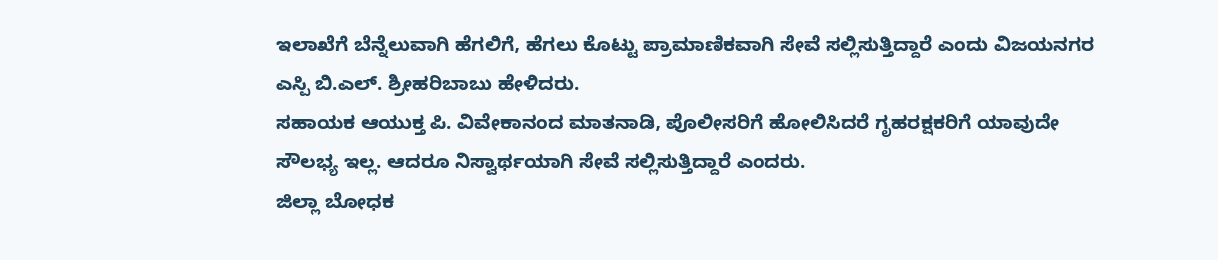ಇಲಾಖೆಗೆ ಬೆನ್ನೆಲುವಾಗಿ ಹೆಗಲಿಗೆ, ಹೆಗಲು ಕೊಟ್ಟು ಪ್ರಾಮಾಣಿಕವಾಗಿ ಸೇವೆ ಸಲ್ಲಿಸುತ್ತಿದ್ದಾರೆ ಎಂದು ವಿಜಯನಗರ ಎಸ್ಪಿ ಬಿ.ಎಲ್. ಶ್ರೀಹರಿಬಾಬು ಹೇಳಿದರು.
ಸಹಾಯಕ ಆಯುಕ್ತ ಪಿ. ವಿವೇಕಾನಂದ ಮಾತನಾಡಿ, ಪೊಲೀಸರಿಗೆ ಹೋಲಿಸಿದರೆ ಗೃಹರಕ್ಷಕರಿಗೆ ಯಾವುದೇ ಸೌಲಭ್ಯ ಇಲ್ಲ. ಆದರೂ ನಿಸ್ವಾರ್ಥಯಾಗಿ ಸೇವೆ ಸಲ್ಲಿಸುತ್ತಿದ್ದಾರೆ ಎಂದರು.
ಜಿಲ್ಲಾ ಬೋಧಕ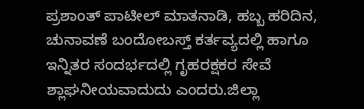ಪ್ರಶಾಂತ್ ಪಾಟೀಲ್ ಮಾತನಾಡಿ, ಹಬ್ಬ ಹರಿದಿನ, ಚುನಾವಣೆ ಬಂದೋಬಸ್ತ್ ಕರ್ತವ್ಯದಲ್ಲಿ ಹಾಗೂ ಇನ್ನಿತರ ಸಂದರ್ಭದಲ್ಲಿ ಗೃಹರಕ್ಷಕರ ಸೇವೆ ಶ್ಲಾಘನೀಯವಾದುದು ಎಂದರು.ಜಿಲ್ಲಾ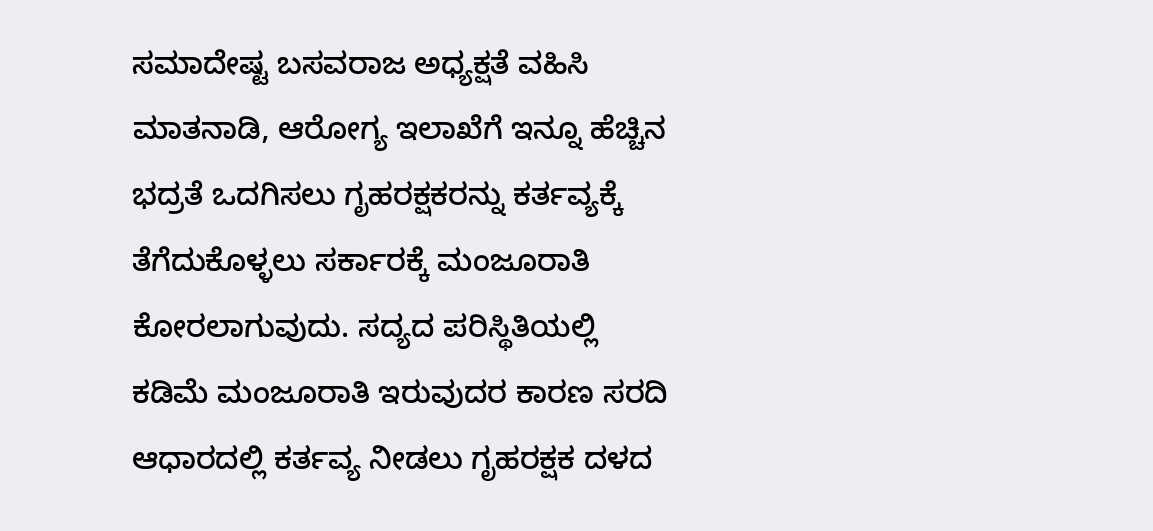ಸಮಾದೇಷ್ಟ ಬಸವರಾಜ ಅಧ್ಯಕ್ಷತೆ ವಹಿಸಿ ಮಾತನಾಡಿ, ಆರೋಗ್ಯ ಇಲಾಖೆಗೆ ಇನ್ನೂ ಹೆಚ್ಚಿನ ಭದ್ರತೆ ಒದಗಿಸಲು ಗೃಹರಕ್ಷಕರನ್ನು ಕರ್ತವ್ಯಕ್ಕೆ ತೆಗೆದುಕೊಳ್ಳಲು ಸರ್ಕಾರಕ್ಕೆ ಮಂಜೂರಾತಿ ಕೋರಲಾಗುವುದು. ಸದ್ಯದ ಪರಿಸ್ಥಿತಿಯಲ್ಲಿ ಕಡಿಮೆ ಮಂಜೂರಾತಿ ಇರುವುದರ ಕಾರಣ ಸರದಿ ಆಧಾರದಲ್ಲಿ ಕರ್ತವ್ಯ ನೀಡಲು ಗೃಹರಕ್ಷಕ ದಳದ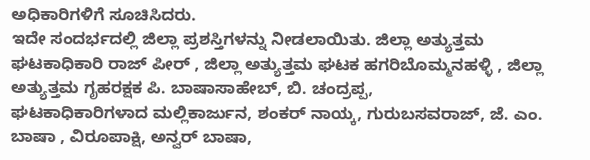ಅಧಿಕಾರಿಗಳಿಗೆ ಸೂಚಿಸಿದರು.
ಇದೇ ಸಂದರ್ಭದಲ್ಲಿ ಜಿಲ್ಲಾ ಪ್ರಶಸ್ತಿಗಳನ್ನು ನೀಡಲಾಯಿತು. ಜಿಲ್ಲಾ ಅತ್ಯುತ್ತಮ ಘಟಕಾಧಿಕಾರಿ ರಾಜ್ ಪೀರ್ , ಜಿಲ್ಲಾ ಅತ್ಯುತ್ತಮ ಘಟಕ ಹಗರಿಬೊಮ್ಮನಹಳ್ಳಿ , ಜಿಲ್ಲಾ ಅತ್ಯುತ್ತಮ ಗೃಹರಕ್ಷಕ ಪಿ. ಬಾಷಾಸಾಹೇಬ್, ಬಿ. ಚಂದ್ರಪ್ಪ,
ಘಟಕಾಧಿಕಾರಿಗಳಾದ ಮಲ್ಲಿಕಾರ್ಜುನ, ಶಂಕರ್ ನಾಯ್ಕ, ಗುರುಬಸವರಾಜ್, ಜೆ. ಎಂ. ಬಾಷಾ , ವಿರೂಪಾಕ್ಷಿ, ಅನ್ವರ್ ಬಾಷಾ,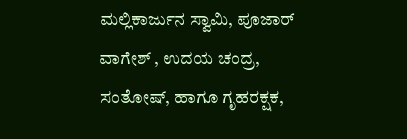ಮಲ್ಲಿಕಾರ್ಜುನ ಸ್ವಾಮಿ, ಪೂಜಾರ್ ವಾಗೇಶ್ , ಉದಯ ಚಂದ್ರ, ಸಂತೋಷ್, ಹಾಗೂ ಗೃಹರಕ್ಷಕ,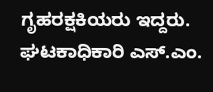ಗೃಹರಕ್ಷಕಿಯರು ಇದ್ದರು. ಘಟಕಾಧಿಕಾರಿ ಎಸ್.ಎಂ.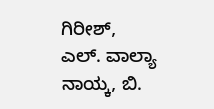ಗಿರೀಶ್, ಎಲ್. ವಾಲ್ಯಾ ನಾಯ್ಕ, ಬಿ.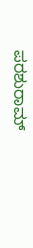ಪರಶುರಾಮ್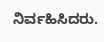ನಿರ್ವಹಿಸಿದರು.